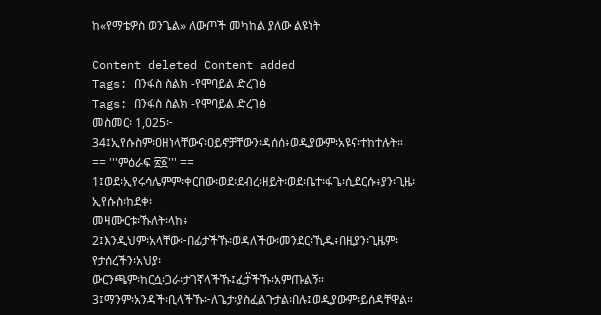ከ«የማቴዎስ ወንጌል» ለውጦች መካከል ያለው ልዩነት

Content deleted Content added
Tags: በንፋስ ስልክ -የሞባይል ድረገፅ
Tags: በንፋስ ስልክ -የሞባይል ድረገፅ
መስመር፡ 1,025፦
34፤ኢየሱስም፡ዐዘነላቸውና፡ዐይኖቻቸውን፡ዳሰሰ፥ወዲያውም፡አዩና፡ተከተሉት።
== '''ምዕራፍ ፳፩''' ==
1፤ወደ፡ኢየሩሳሌምም፡ቀርበው፡ወደ፡ደብረ፡ዘይት፡ወደ፡ቤተ፡ፋጌ፡ሲደርሱ፥ያን፡ጊዜ፡ኢየሱስ፡ከደቀ፡
መዛሙርቱ፡ኹለት፡ላከ፥
2፤እንዲህም፡አላቸው፦በፊታችኹ፡ወዳለችው፡መንደር፡ኺዱ፥በዚያን፡ጊዜም፡የታሰረችን፡አህያ፡
ውርንጫም፡ከርሷ፡ጋራ፡ታገኛላችኹ፤ፈታ፟ችኹ፡አምጡልኝ።
3፤ማንም፡አንዳች፡ቢላችኹ፦ለጌታ፡ያስፈልጉታል፡በሉ፤ወዲያውም፡ይሰዳቸዋል።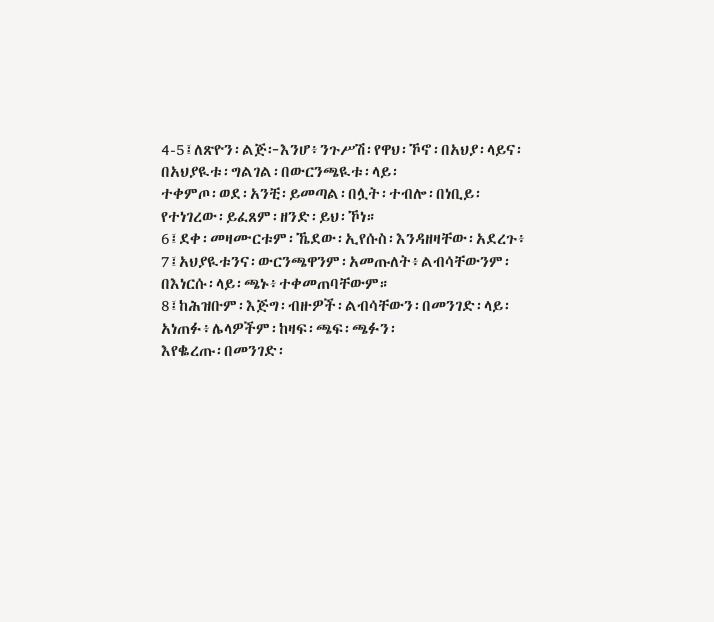4-5፤ለጽዮን፡ልጅ፦እንሆ፥ንጉሥሽ፡የዋህ፡ኾኖ፡በአህያ፡ላይና፡በአህያዪቱ፡ግልገል፡በውርንጫዪቱ፡ላይ፡
ተቀምጦ፡ወደ፡አንቺ፡ይመጣል፡በሏት፡ተብሎ፡በነቢይ፡የተነገረው፡ይፈጸም፡ዘንድ፡ይህ፡ኾነ።
6፤ደቀ፡መዛሙርቱም፡ኼደው፡ኢየሱስ፡እንዳዘዛቸው፡አደረጉ፥
7፤አህያዪቱንና፡ውርንጫዋንም፡አመጡለት፥ልብሳቸውንም፡በእነርሱ፡ላይ፡ጫኑ፥ተቀመጠባቸውም።
8፤ከሕዝቡም፡እጅግ፡ብዙዎች፡ልብሳቸውን፡በመንገድ፡ላይ፡አነጠፉ፥ሌላዎችም፡ከዛፍ፡ጫፍ፡ጫፉን፡
እየቈረጡ፡በመንገድ፡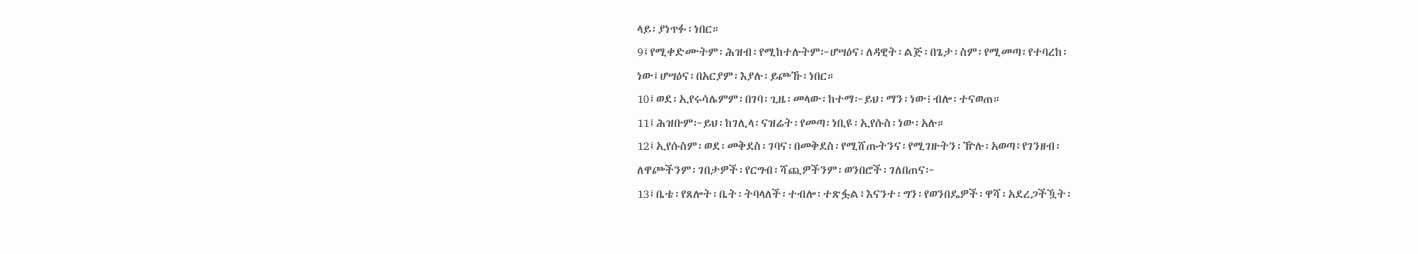ላይ፡ያነጥፉ፡ነበር።
9፤የሚቀድሙትም፡ሕዝብ፡የሚከተሉትም፦ሆሣዕና፡ለዳዊት፡ልጅ፡በጌታ፡ስም፡የሚመጣ፡የተባረከ፡
ነው፤ሆሣዕና፡በአርያም፡እያሉ፡ይጮኹ፡ነበር።
10፤ወደ፡ኢየሩሳሌምም፡በገባ፡ጊዜ፡መላው፡ከተማ፦ይህ፡ማን፡ነው፧ብሎ፡ተናወጠ።
11፤ሕዝቡም፦ይህ፡ከገሊላ፡ናዝሬት፡የመጣ፡ነቢዩ፡ኢየሱስ፡ነው፡አሉ።
12፤ኢየሱስም፡ወደ፡መቅደስ፡ገባና፡በመቅደስ፡የሚሸጡትንና፡የሚገዙትን፡ዅሉ፡አወጣ፥የገንዘብ፡
ለዋጮችንም፡ገበታዎች፡የርግብ፡ሻጪዎችንም፡ወንበሮች፡ገለበጠና፦
13፤ቤቴ፡የጸሎት፡ቤት፡ትባላለች፡ተብሎ፡ተጽፏል፥እናንተ፡ግን፡የወንበዴዎች፡ዋሻ፡አደረጋችዃት፡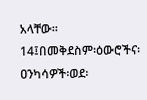አላቸው።
14፤በመቅደስም፡ዕውሮችና፡ዐንካሳዎች፡ወደ፡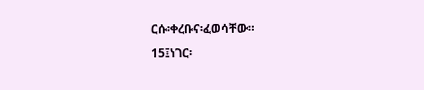ርሱ፡ቀረቡና፡ፈወሳቸው።
15፤ነገር፡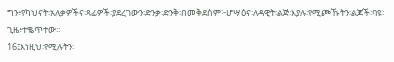ግን፥የካህናት፡አለቃዎችና፡ጻፊዎች፡ያደረገውን፡ድንቃ፡ድንቅ፡በመቅደስም፦ሆሣዕና፡ለዳዊት፡ልጅ፡እያሉ፡የሚጮኹትን፡ልጆች፡ባዩ፡ጊዜ፥ተቈጥተው።
16፤እነዚህ፡የሚሉትን፡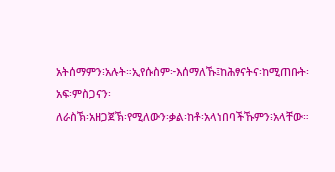አትሰማምን፧አሉት።ኢየሱስም፦እሰማለኹ፤ከሕፃናትና፡ከሚጠቡት፡አፍ፡ምስጋናን፡
ለራስኽ፡አዘጋጀኽ፡የሚለውን፡ቃል፡ከቶ፡አላነበባችኹምን፧አላቸው።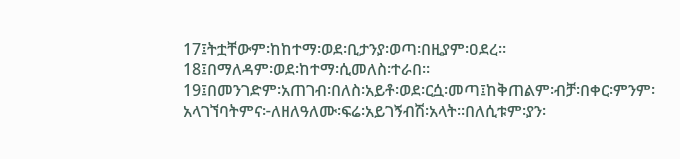17፤ትቷቸውም፡ከከተማ፡ወደ፡ቢታንያ፡ወጣ፡በዚያም፡ዐደረ።
18፤በማለዳም፡ወደ፡ከተማ፡ሲመለስ፡ተራበ።
19፤በመንገድም፡አጠገብ፡በለስ፡አይቶ፡ወደ፡ርሷ፡መጣ፤ከቅጠልም፡ብቻ፡በቀር፡ምንም፡
አላገኘባትምና፦ለዘለዓለሙ፡ፍሬ፡አይገኝብሽ፡አላት።በለሲቱም፡ያን፡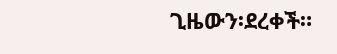ጊዜውን፡ደረቀች።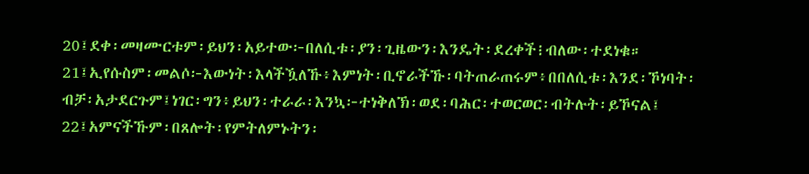20፤ደቀ፡መዛሙርቱም፡ይህን፡አይተው፦በለሲቱ፡ያን፡ጊዜውን፡እንዴት፡ደረቀች፧ብለው፡ተደነቁ።
21፤ኢየሱስም፡መልሶ፦እውነት፡እላችዃለኹ፥እምነት፡ቢኖራችኹ፡ባትጠራጠሩም፥በበለሲቱ፡እንደ፡ኾነባት፡
ብቻ፡አታደርጉም፤ነገር፡ግን፥ይህን፡ተራራ፡እንኳ፦ተነቅለኽ፡ወደ፡ባሕር፡ተወርወር፡ብትሉት፡ይኾናል፤
22፤አምናችኹም፡በጸሎት፡የምትለምኑትን፡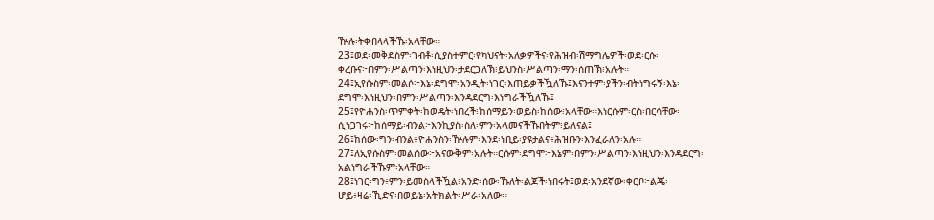ዅሉ፡ትቀበላላችኹ፡አላቸው።
23፤ወደ፡መቅደስም፡ገብቶ፡ሲያስተምር፡የካህናት፡አለቃዎችና፡የሕዝብ፡ሽማግሌዎች፡ወደ፡ርሱ፡
ቀረቡና፦በምን፡ሥልጣን፡እነዚህን፡ታደርጋለኽ፧ይህንስ፡ሥልጣን፡ማን፡ሰጠኽ፧አሉት።
24፤ኢየሱስም፡መልሶ፦እኔ፡ደግሞ፡አንዲት፡ነገር፡እጠይቃችዃለኹ፤እናንተም፡ያችን፡ብትነግሩኝ፡እኔ፡
ደግሞ፡እነዚህን፡በምን፡ሥልጣን፡እንዳደርግ፡እነግራችዃለኹ፤
25፤የዮሐንስ፡ጥምቀት፡ከወዴት፡ነበረች፧ከሰማይን፡ወይስ፡ከሰው፧አላቸው።እነርሱም፡ርስ፡በርሳቸው፡
ሲነጋገሩ፦ከሰማይ፡ብንል፦እንኪያስ፡ስለ፡ምን፡አላመናችኹበትም፧ይለናል፤
26፤ከሰው፡ግን፡ብንል፥ዮሐንስን፡ዅሉም፡እንደ፡ነቢይ፡ያዩታልና፥ሕዝቡን፡እንፈራለን፡አሉ።
27፤ለኢየሱስም፡መልሰው፦አናውቅም፡አሉት።ርሱም፡ደግሞ፦እኔም፡በምን፡ሥልጣን፡እነዚህን፡እንዳደርግ፡
አልነግራችኹም፡አላቸው።
28፤ነገር፡ግን፥ምን፡ይመስላችዃል፧አንድ፡ሰው፡ኹለት፡ልጆች፡ነበሩት፤ወደ፡አንደኛው፡ቀርቦ፦ልጄ፡
ሆይ፥ዛሬ፡ኺድና፡በወይኔ፡አትክልት፡ሥራ፡አለው።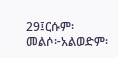29፤ርሱም፡መልሶ፦አልወድም፡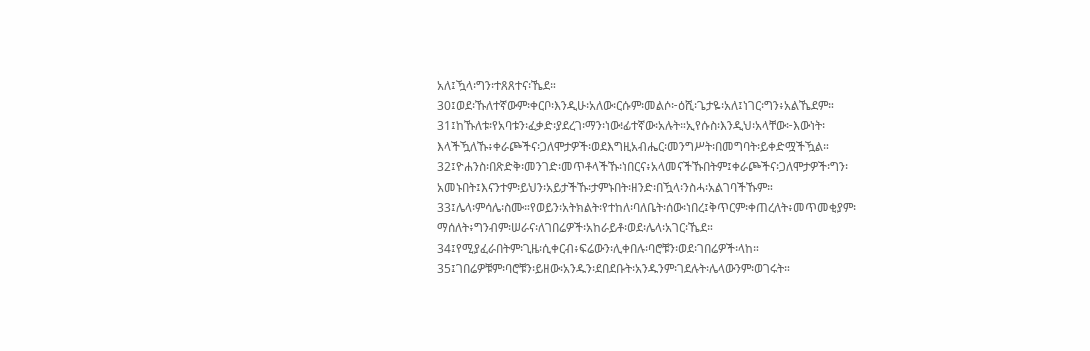አለ፤ዃላ፡ግን፡ተጸጸተና፡ኼደ።
30፤ወደ፡ኹለተኛውም፡ቀርቦ፡እንዲሁ፡አለው፡ርሱም፡መልሶ፦ዕሺ፡ጌታዬ፡አለ፤ነገር፡ግን፥አልኼደም።
31፤ከኹለቱ፡የአባቱን፡ፈቃድ፡ያደረገ፡ማን፡ነው፧ፊተኛው፡አሉት።ኢየሱስ፡እንዲህ፡አላቸው፦እውነት፡
እላችዃለኹ፥ቀራጮችና፡ጋለሞታዎች፡ወደእግዚአብሔር፡መንግሥት፡በመግባት፡ይቀድሟችዃል።
32፤ዮሐንስ፡በጽድቅ፡መንገድ፡መጥቶላችኹ፡ነበርና፥አላመናችኹበትም፤ቀራጮችና፡ጋለሞታዎች፡ግን፡
አመኑበት፤እናንተም፡ይህን፡አይታችኹ፡ታምኑበት፡ዘንድ፡በዃላ፡ንስሓ፡አልገባችኹም።
33፤ሌላ፡ምሳሌ፡ስሙ።የወይን፡አትክልት፡የተከለ፡ባለቤት፡ሰው፡ነበረ፤ቅጥርም፡ቀጠረለት፥መጥመቂያም፡
ማሰለት፥ግንብም፡ሠራና፡ለገበሬዎች፡አከራይቶ፡ወደ፡ሌላ፡አገር፡ኼደ።
34፤የሚያፈራበትም፡ጊዜ፡ሲቀርብ፥ፍሬውን፡ሊቀበሉ፡ባሮቹን፡ወደ፡ገበሬዎች፡ላከ።
35፤ገበሬዎቹም፡ባሮቹን፡ይዘው፡አንዱን፡ደበደቡት፡አንዱንም፡ገደሉት፡ሌላውንም፡ወገሩት።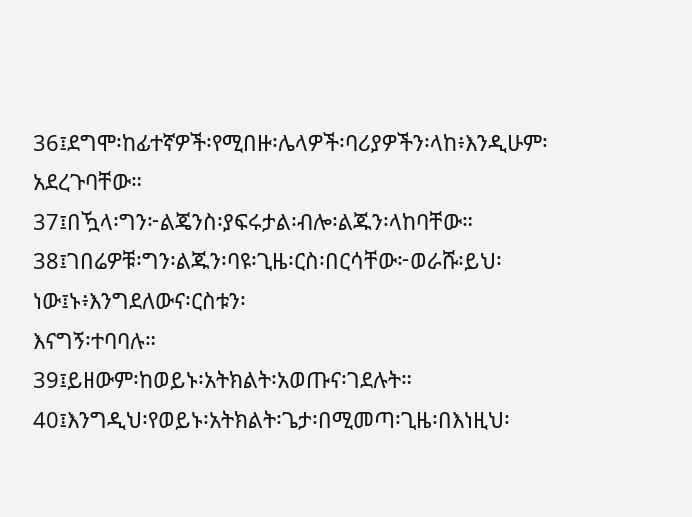36፤ደግሞ፡ከፊተኛዎች፡የሚበዙ፡ሌላዎች፡ባሪያዎችን፡ላከ፥እንዲሁም፡አደረጉባቸው።
37፤በዃላ፡ግን፦ልጄንስ፡ያፍሩታል፡ብሎ፡ልጁን፡ላከባቸው።
38፤ገበሬዎቹ፡ግን፡ልጁን፡ባዩ፡ጊዜ፡ርስ፡በርሳቸው፦ወራሹ፡ይህ፡ነው፤ኑ፥እንግደለውና፡ርስቱን፡
እናግኝ፡ተባባሉ።
39፤ይዘውም፡ከወይኑ፡አትክልት፡አወጡና፡ገደሉት።
40፤እንግዲህ፡የወይኑ፡አትክልት፡ጌታ፡በሚመጣ፡ጊዜ፡በእነዚህ፡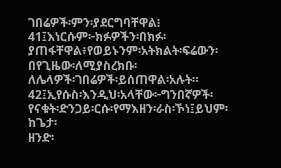ገበሬዎች፡ምን፡ያደርግባቸዋል፧
41፤እነርሱም፦ክፉዎችን፡በክፉ፡ያጠፋቸዋል፥የወይኑንም፡አትክልት፡ፍሬውን፡በየጊዜው፡ለሚያስረክቡ፡
ለሌላዎች፡ገበሬዎች፡ይሰጠዋል፡አሉት።
42፤ኢየሱስ፡እንዲህ፡አላቸው፦ግንበኛዎች፡የናቁት፡ድንጋይ፡ርሱ፡የማእዘን፡ራስ፡ኾነ፤ይህም፡ከጌታ፡
ዘንድ፡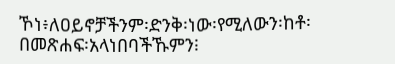ኾነ፥ለዐይኖቻችንም፡ድንቅ፡ነው፡የሚለውን፡ከቶ፡በመጽሐፍ፡አላነበባችኹምን፧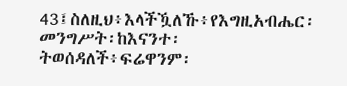43፤ስለዚህ፥እላችዃለኹ፥የእግዚአብሔር፡መንግሥት፡ከእናንተ፡ትወሰዳለች፥ፍሬዋንም፡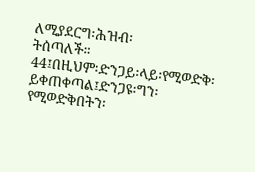ለሚያደርግ፡ሕዝብ፡
ትሰጣለች።
44፤በዚህም፡ድንጋይ፡ላይ፡የሚወድቅ፡ይቀጠቀጣል፤ድንጋዩ፡ግን፡የሚወድቅበትን፡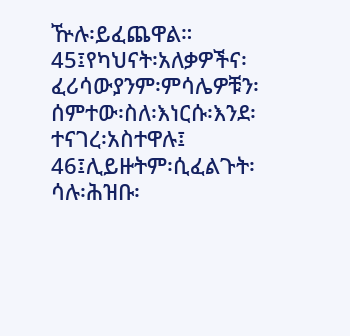ዅሉ፡ይፈጨዋል።
45፤የካህናት፡አለቃዎችና፡ፈሪሳውያንም፡ምሳሌዎቹን፡ሰምተው፡ስለ፡እነርሱ፡እንደ፡ተናገረ፡አስተዋሉ፤
46፤ሊይዙትም፡ሲፈልጉት፡ሳሉ፡ሕዝቡ፡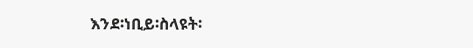እንደ፡ነቢይ፡ስላዩት፡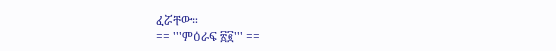ፈሯቸው።
== '''ምዕራፍ ፳፪''' ==